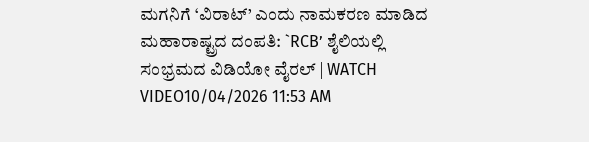ಮಗನಿಗೆ ‘ವಿರಾಟ್’ ಎಂದು ನಾಮಕರಣ ಮಾಡಿದ ಮಹಾರಾಷ್ಟ್ರದ ದಂಪತಿ: `RCB’ ಶೈಲಿಯಲ್ಲಿ ಸಂಭ್ರಮದ ವಿಡಿಯೋ ವೈರಲ್ | WATCH VIDEO10/04/2026 11:53 AM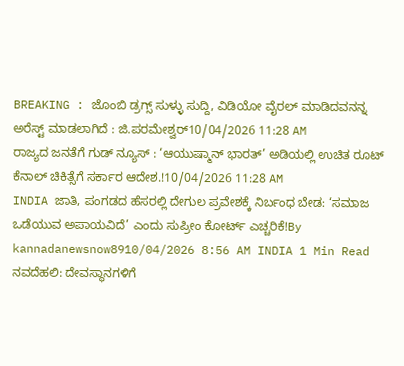BREAKING : ಜೊಂಬಿ ಡ್ರಗ್ಸ್ ಸುಳ್ಳು ಸುದ್ದಿ, ವಿಡಿಯೋ ವೈರಲ್ ಮಾಡಿದವನನ್ನ ಅರೆಸ್ಟ್ ಮಾಡಲಾಗಿದೆ : ಜಿ.ಪರಮೇಶ್ವರ್10/04/2026 11:28 AM
ರಾಜ್ಯದ ಜನತೆಗೆ ಗುಡ್ ನ್ಯೂಸ್ : ‘ಆಯುಷ್ಮಾನ್ ಭಾರತ್’ ಅಡಿಯಲ್ಲಿ ಉಚಿತ ರೂಟ್ ಕೆನಾಲ್ ಚಿಕಿತ್ಸೆಗೆ ಸರ್ಕಾರ ಆದೇಶ.!10/04/2026 11:28 AM
INDIA ಜಾತಿ, ಪಂಗಡದ ಹೆಸರಲ್ಲಿ ದೇಗುಲ ಪ್ರವೇಶಕ್ಕೆ ನಿರ್ಬಂಧ ಬೇಡ: ‘ಸಮಾಜ ಒಡೆಯುವ ಅಪಾಯವಿದೆ’ ಎಂದು ಸುಪ್ರೀಂ ಕೋರ್ಟ್ ಎಚ್ಚರಿಕೆ!By kannadanewsnow8910/04/2026 8:56 AM INDIA 1 Min Read ನವದೆಹಲಿ: ದೇವಸ್ಥಾನಗಳಿಗೆ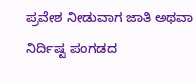ಪ್ರವೇಶ ನೀಡುವಾಗ ಜಾತಿ ಅಥವಾ ನಿರ್ದಿಷ್ಟ ಪಂಗಡದ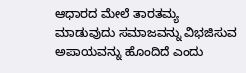ಆಧಾರದ ಮೇಲೆ ತಾರತಮ್ಯ ಮಾಡುವುದು ಸಮಾಜವನ್ನು ವಿಭಜಿಸುವ ಅಪಾಯವನ್ನು ಹೊಂದಿದೆ ಎಂದು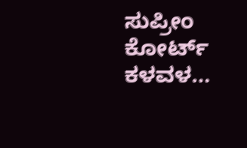ಸುಪ್ರೀಂ ಕೋರ್ಟ್ ಕಳವಳ…